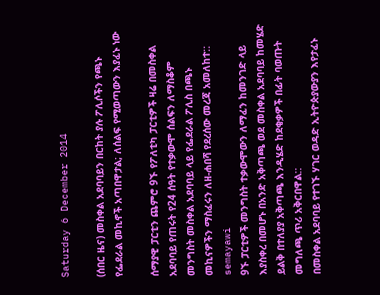Saturday 6 December 2014

(ሰበር ዜና) መስቀል አደባባይን በርከት ያሉ ፖሊሶችን የጫኑ የፌደራል መኪኖች አጣበዋታል; ለሰልፍ የሚወጣውን እያፈኑ ነው

ሰማያዊ ፓርቲን ጨምሮ 9ኙ የፖለቲካ ፓርቲዎች ዛሬ በመስቀል አደባባይ የጠሩት የ24 ሰዓት የተቃውሞ ሰልፍን ለማስቆም መንግስት መስቀል አደባባይ ላይ የፌደራል ፖሊስ በጫኑ መኪናዎችን ማስፈሩን ለዘ-ሐበሻ የደረሰው መረጃ አመለከተ::
semayawi
9ኙ ፓርቲዎች መንግስት ተቃውሞውን ለማፈን ከመንገድ ላይ እያስቀረ በመሆኑ በአንድ አቅጣጫ ወደ መስቀል አደባባይ ከመሄድ ይልቅ በተለያያ አቅጣጫ እንዲሄድ ከደቂቃዎች በፊት ባወጡት መግለጫ ጥሪ አቅርበዋል::
በመስቀል አደባባይ የተገኙ ሃገር ወዳድ ኢትዮጵያውያን እየታፈኑ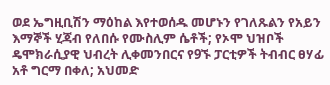ወደ ኤግዚቢሽን ማዕከል እየተወሰዱ መሆኑን የገለጹልን የአይን እማኞች ሂጃብ የለበሱ የሙስሊም ሴቶች; የኦሞ ህዝቦች ዴሞክራሲያዊ ህብረት ሊቀመንበርና የ9ኙ ፓርቲዎች ትብብር ፀሃፊ አቶ ግርማ በቀለ; አህመድ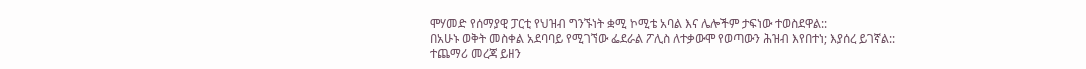ሞሃመድ የሰማያዊ ፓርቲ የህዝብ ግንኙነት ቋሚ ኮሚቴ አባል እና ሌሎችም ታፍነው ተወስደዋል::
በአሁኑ ወቅት መስቀል አደባባይ የሚገኘው ፌደራል ፖሊስ ለተቃውሞ የወጣውን ሕዝብ እየበተነ; እያሰረ ይገኛል::
ተጨማሪ መረጃ ይዘን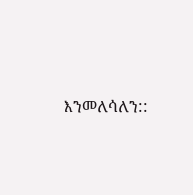እንመለሳለን::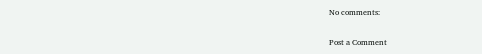No comments:

Post a Comment